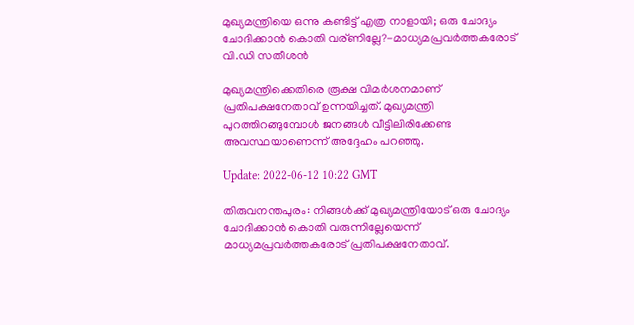മുഖ്യമന്ത്രിയെ ഒന്നു കണ്ടിട്ട് എത്ര നാളായി; ഒരു ചോദ്യം ചോദിക്കാൻ കൊതി വര്ണില്ലേ?-മാധ്യമപ്രവർത്തകരോട് വി.ഡി സതീശൻ

മുഖ്യമന്ത്രിക്കെതിരെ രൂക്ഷ വിമർശനമാണ് പ്രതിപക്ഷനേതാവ് ഉന്നയിച്ചത്. മുഖ്യമന്ത്രി പുറത്തിറങ്ങുമ്പോൾ ജനങ്ങൾ വീട്ടിലിരിക്കേണ്ട അവസ്ഥയാണെന്ന് അദ്ദേഹം പറഞ്ഞു.

Update: 2022-06-12 10:22 GMT

തിരുവനന്തപുരം: നിങ്ങൾക്ക് മുഖ്യമന്ത്രിയോട് ഒരു ചോദ്യം ചോദിക്കാൻ കൊതി വരുന്നില്ലേയെന്ന് മാധ്യമപ്രവർത്തകരോട് പ്രതിപക്ഷനേതാവ്.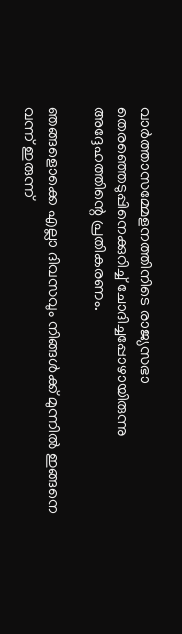വാർത്താസമ്മേളനത്തിനിടെ രാജ്യസഭാ തെരഞ്ഞെടുപ്പിനെക്കുറിച്ച് ചോദിച്ചപ്പോഴായിരുന്നു അദ്ദേഹത്തിന്റെ പ്രതികരണം.

ഞങ്ങളൊക്കെ എല്ലാ ദിവസവും നിങ്ങൾക്ക് മുന്നിൽ ഇങ്ങനെ വന്ന് ഇരുന്ന്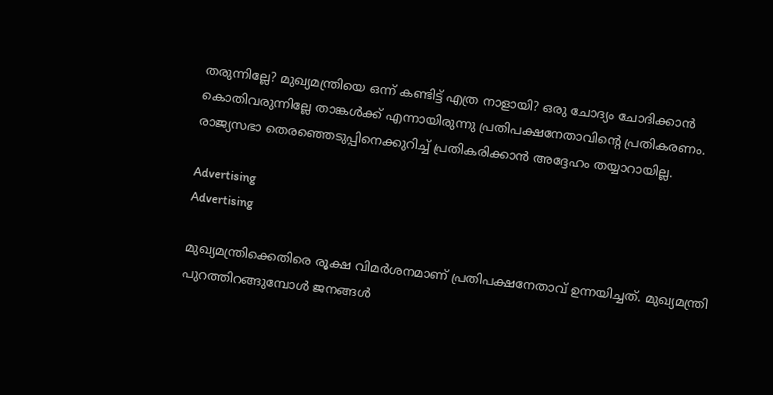തരുന്നില്ലേ? മുഖ്യമന്ത്രിയെ ഒന്ന് കണ്ടിട്ട് എത്ര നാളായി? ഒരു ചോദ്യം ചോദിക്കാൻ കൊതിവരുന്നില്ലേ താങ്കൾക്ക് എന്നായിരുന്നു പ്രതിപക്ഷനേതാവിന്റെ പ്രതികരണം. രാജ്യസഭാ തെരഞ്ഞെടുപ്പിനെക്കുറിച്ച് പ്രതികരിക്കാൻ അദ്ദേഹം തയ്യാറായില്ല.

Advertising
Advertising

മുഖ്യമന്ത്രിക്കെതിരെ രൂക്ഷ വിമർശനമാണ് പ്രതിപക്ഷനേതാവ് ഉന്നയിച്ചത്. മുഖ്യമന്ത്രി പുറത്തിറങ്ങുമ്പോൾ ജനങ്ങൾ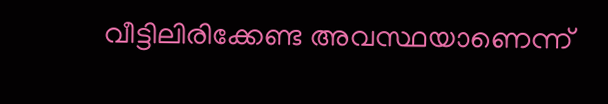വീട്ടിലിരിക്കേണ്ട അവസ്ഥയാണെന്ന്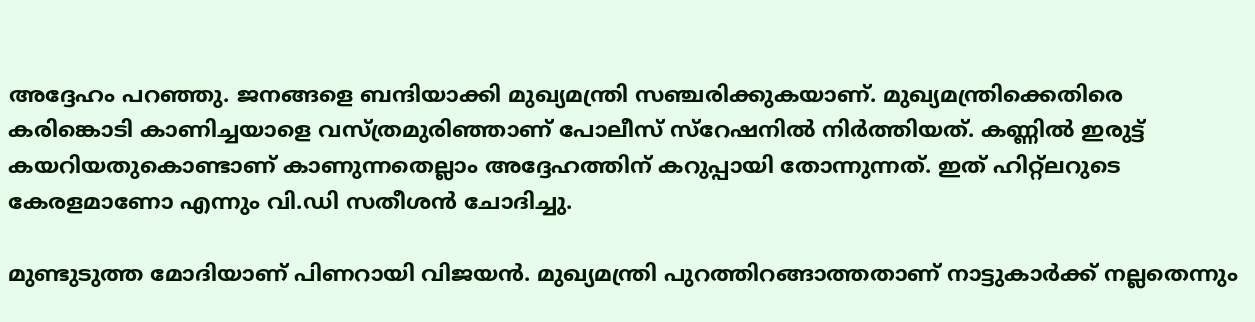അദ്ദേഹം പറഞ്ഞു. ജനങ്ങളെ ബന്ദിയാക്കി മുഖ്യമന്ത്രി സഞ്ചരിക്കുകയാണ്. മുഖ്യമന്ത്രിക്കെതിരെ കരിങ്കൊടി കാണിച്ചയാളെ വസ്ത്രമുരിഞ്ഞാണ് പോലീസ് സ്‌റേഷനിൽ നിർത്തിയത്. കണ്ണിൽ ഇരുട്ട് കയറിയതുകൊണ്ടാണ് കാണുന്നതെല്ലാം അദ്ദേഹത്തിന് കറുപ്പായി തോന്നുന്നത്. ഇത് ഹിറ്റ്‌ലറുടെ കേരളമാണോ എന്നും വി.ഡി സതീശൻ ചോദിച്ചു.

മുണ്ടുടുത്ത മോദിയാണ് പിണറായി വിജയൻ. മുഖ്യമന്ത്രി പുറത്തിറങ്ങാത്തതാണ് നാട്ടുകാർക്ക് നല്ലതെന്നും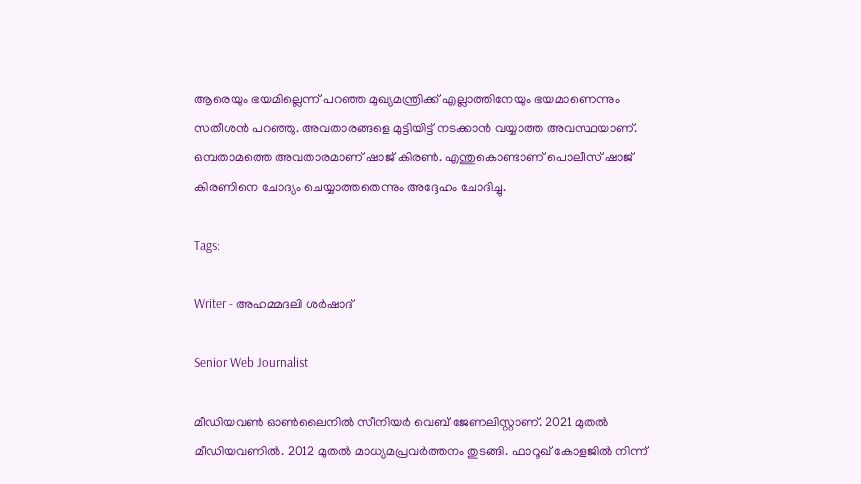ആരെയും ഭയമില്ലെന്ന് പറഞ്ഞ മുഖ്യമന്ത്രിക്ക് എല്ലാത്തിനേയും ഭയമാണെന്നും സതീശൻ പറഞ്ഞു. അവതാരങ്ങളെ മുട്ടിയിട്ട് നടക്കാൻ വയ്യാത്ത അവസ്ഥയാണ്. ഒമ്പതാമത്തെ അവതാരമാണ് ഷാജ് കിരൺ. എന്തുകൊണ്ടാണ് പൊലീസ് ഷാജ് കിരണിനെ ചോദ്യം ചെയ്യാത്തതെന്നും അദ്ദേഹം ചോദിച്ചു.

Tags:

Writer - അഹമ്മദലി ശര്‍ഷാദ്

Senior Web Journalist

മീഡിയവൺ ഓൺലൈനിൽ സീനിയർ വെബ് ജേണലിസ്റ്റാണ്. 2021 മുതൽ മീഡിയവണിൽ. 2012 മുതൽ മാധ്യമപ്രവർത്തനം തുടങ്ങി. ഫാറൂഖ് കോളജിൽ നിന്ന്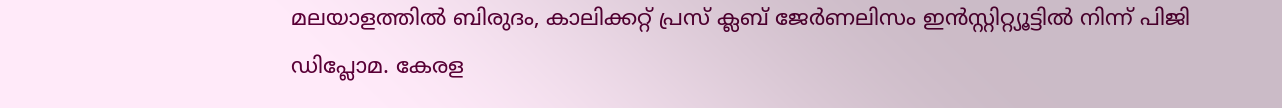മലയാളത്തിൽ ബിരുദം, കാലിക്കറ്റ് പ്രസ് ക്ലബ് ജേർണലിസം ഇൻസ്റ്റിറ്റ്യൂട്ടിൽ നിന്ന് പിജി ഡിപ്ലോമ. കേരള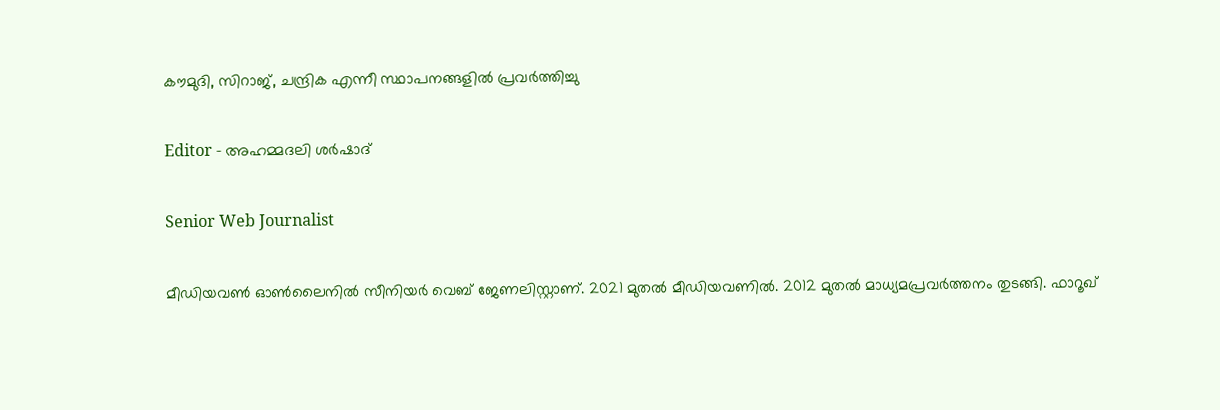കൗമുദി, സിറാജ്, ചന്ദ്രിക എന്നീ സ്ഥാപനങ്ങളിൽ പ്രവർത്തിച്ചു

Editor - അഹമ്മദലി ശര്‍ഷാദ്

Senior Web Journalist

മീഡിയവൺ ഓൺലൈനിൽ സീനിയർ വെബ് ജേണലിസ്റ്റാണ്. 2021 മുതൽ മീഡിയവണിൽ. 2012 മുതൽ മാധ്യമപ്രവർത്തനം തുടങ്ങി. ഫാറൂഖ്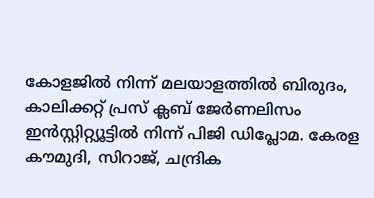കോളജിൽ നിന്ന് മലയാളത്തിൽ ബിരുദം, കാലിക്കറ്റ് പ്രസ് ക്ലബ് ജേർണലിസം ഇൻസ്റ്റിറ്റ്യൂട്ടിൽ നിന്ന് പിജി ഡിപ്ലോമ. കേരള കൗമുദി, സിറാജ്, ചന്ദ്രിക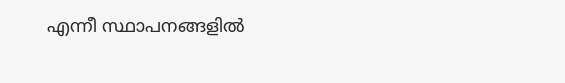എന്നീ സ്ഥാപനങ്ങളിൽ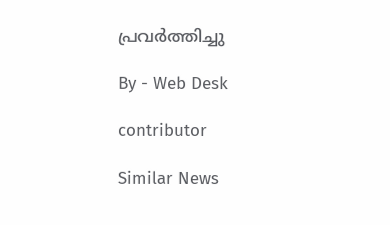പ്രവർത്തിച്ചു

By - Web Desk

contributor

Similar News